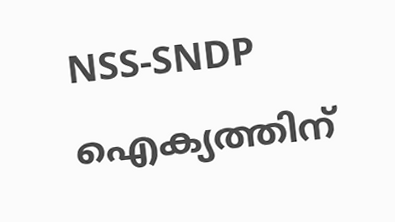NSS-SNDP ഐക്യത്തിന്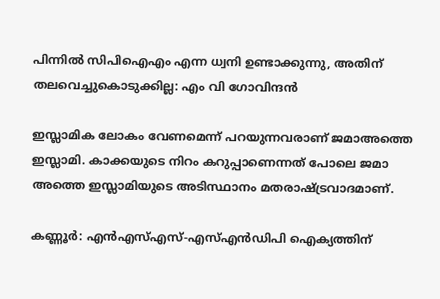പിന്നില്‍ സിപിഐഎം എന്ന ധ്വനി ഉണ്ടാക്കുന്നു, അതിന് തലവെച്ചുകൊടുക്കില്ല: എം വി ഗോവിന്ദന്‍

ഇസ്ലാമിക ലോകം വേണമെന്ന് പറയുന്നവരാണ് ജമാഅത്തെ ഇസ്ലാമി. കാക്കയുടെ നിറം കറുപ്പാണെന്നത് പോലെ ജമാ അത്തെ ഇസ്ലാമിയുടെ അടിസ്ഥാനം മതരാഷ്ട്രവാദമാണ്.

കണ്ണൂര്‍: എന്‍എസ്എസ്-എസ്എന്‍ഡിപി ഐക്യത്തിന്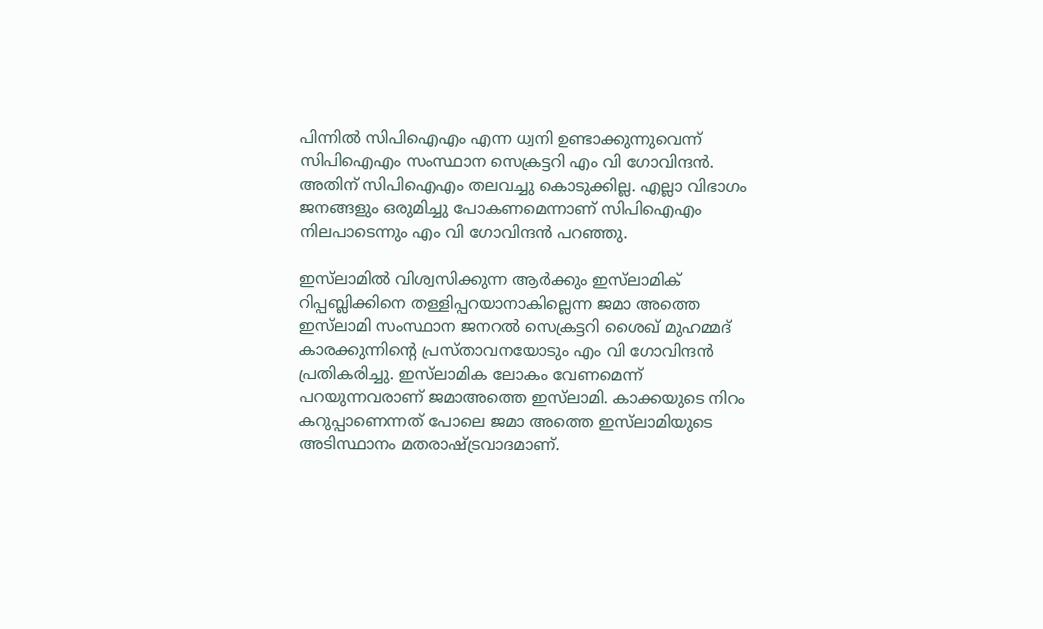പിന്നില്‍ സിപിഐഎം എന്ന ധ്വനി ഉണ്ടാക്കുന്നുവെന്ന് സിപിഐഎം സംസ്ഥാന സെക്രട്ടറി എം വി ഗോവിന്ദന്‍. അതിന് സിപിഐഎം തലവച്ചു കൊടുക്കില്ല. എല്ലാ വിഭാഗം ജനങ്ങളും ഒരുമിച്ചു പോകണമെന്നാണ് സിപിഐഎം നിലപാടെന്നും എം വി ഗോവിന്ദന്‍ പറഞ്ഞു.

ഇസ്‌ലാമില്‍ വിശ്വസിക്കുന്ന ആര്‍ക്കും ഇസ്‌ലാമിക് റിപ്പബ്ലിക്കിനെ തള്ളിപ്പറയാനാകില്ലെന്ന ജമാ അത്തെ ഇസ്‌ലാമി സംസ്ഥാന ജനറല്‍ സെക്രട്ടറി ശൈഖ് മുഹമ്മദ് കാരക്കുന്നിന്റെ പ്രസ്താവനയോടും എം വി ഗോവിന്ദന്‍ പ്രതികരിച്ചു. ഇസ്‌ലാമിക ലോകം വേണമെന്ന് പറയുന്നവരാണ് ജമാഅത്തെ ഇസ്‌ലാമി. കാക്കയുടെ നിറം കറുപ്പാണെന്നത് പോലെ ജമാ അത്തെ ഇസ്‌ലാമിയുടെ അടിസ്ഥാനം മതരാഷ്ട്രവാദമാണ്.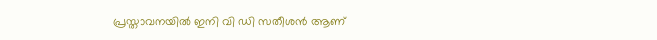പ്രസ്താവനയില്‍ ഇനി വി ഡി സതീശന്‍ ആണ്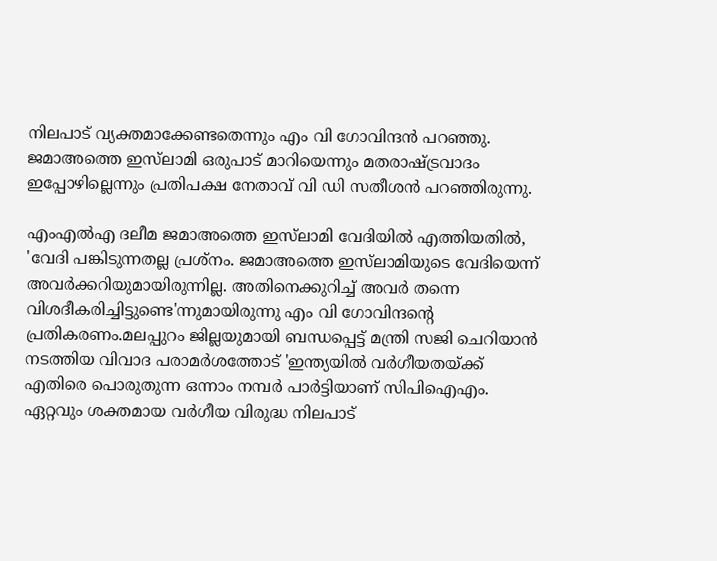നിലപാട് വ്യക്തമാക്കേണ്ടതെന്നും എം വി ഗോവിന്ദന്‍ പറഞ്ഞു. ജമാഅത്തെ ഇസ്‌ലാമി ഒരുപാട് മാറിയെന്നും മതരാഷ്ട്രവാദം ഇപ്പോഴില്ലെന്നും പ്രതിപക്ഷ നേതാവ് വി ഡി സതീശന്‍ പറഞ്ഞിരുന്നു.

എംഎല്‍എ ദലീമ ജമാഅത്തെ ഇസ്‌ലാമി വേദിയില്‍ എത്തിയതില്‍, 'വേദി പങ്കിടുന്നതല്ല പ്രശ്‌നം. ജമാഅത്തെ ഇസ്‌ലാമിയുടെ വേദിയെന്ന് അവര്‍ക്കറിയുമായിരുന്നില്ല. അതിനെക്കുറിച്ച് അവര്‍ തന്നെ വിശദീകരിച്ചിട്ടുണ്ടെ'ന്നുമായിരുന്നു എം വി ഗോവിന്ദന്റെ പ്രതികരണം.മലപ്പുറം ജില്ലയുമായി ബന്ധപ്പെട്ട് മന്ത്രി സജി ചെറിയാന്‍ നടത്തിയ വിവാദ പരാമര്‍ശത്തോട് 'ഇന്ത്യയില്‍ വര്‍ഗീയതയ്ക്ക് എതിരെ പൊരുതുന്ന ഒന്നാം നമ്പര്‍ പാര്‍ട്ടിയാണ് സിപിഐഎം. ഏറ്റവും ശക്തമായ വര്‍ഗീയ വിരുദ്ധ നിലപാട്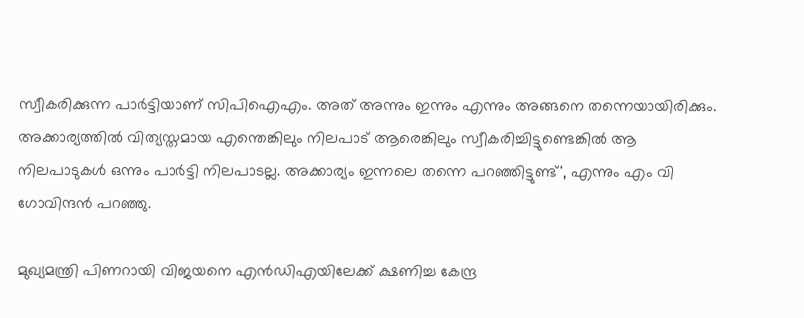സ്വീകരിക്കുന്ന പാര്‍ട്ടിയാണ് സിപിഐഎം. അത് അന്നും ഇന്നും എന്നും അങ്ങനെ തന്നെയായിരിക്കും. അക്കാര്യത്തില്‍ വിത്യസ്തമായ എന്തെങ്കിലും നിലപാട് ആരെങ്കിലും സ്വീകരിച്ചിട്ടുണ്ടെങ്കില്‍ ആ നിലപാടുകള്‍ ഒന്നും പാര്‍ട്ടി നിലപാടല്ല. അക്കാര്യം ഇന്നലെ തന്നെ പറഞ്ഞിട്ടുണ്ട്', എന്നും എം വി ഗോവിന്ദന്‍ പറഞ്ഞു.

മുഖ്യമന്ത്രി പിണറായി വിജയനെ എന്‍ഡിഎയിലേക്ക് ക്ഷണിച്ച കേന്ദ്ര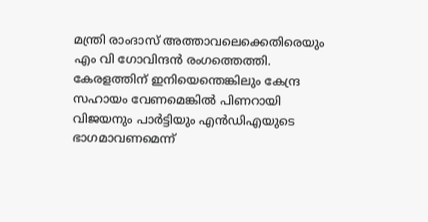മന്ത്രി രാംദാസ് അത്താവലെക്കെതിരെയും എം വി ഗോവിന്ദന്‍ രംഗത്തെത്തി. കേരളത്തിന് ഇനിയെന്തെങ്കിലും കേന്ദ്ര സഹായം വേണമെങ്കില്‍ പിണറായി വിജയനും പാര്‍ട്ടിയും എന്‍ഡിഎയുടെ ഭാഗമാവണമെന്ന്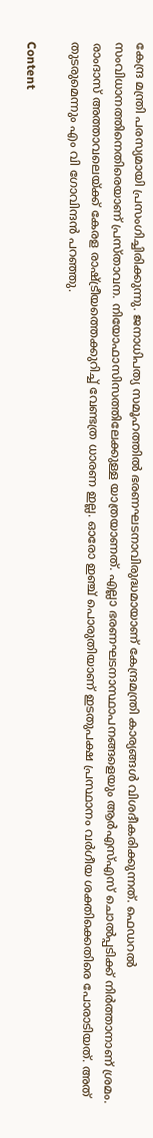കേന്ദ്ര മന്ത്രി പരസ്യമായി പ്രസംഗിച്ചിരിക്കുന്നു. ജനാധിപത്യ സമൂഹത്തില്‍ ഭരണഘടനാവിരുദ്ധമായാണ് കേന്ദ്രമന്ത്രി കാര്യങ്ങള്‍ വിശദീകരിക്കുന്നത്. ഫെഡറല്‍ സംവിധാനത്തിനെതിരെയാണ് പ്രസ്താവന. നിയോഫാസിസത്തിലേക്കുള്ള യാത്രയാണത്. എല്ലാ ഭരണഘടനാസ്ഥാപനങ്ങളെയും ആര്‍എസ്എസ് ചൊല്‍പ്പടിക്ക് നിര്‍ത്താനാണ് ശ്രമം. രാംദാസ് അത്താവലെയ്ക്ക് കേരള രാഷ്ട്രീയത്തെക്കുറിച്ച് വേണ്ടത്ര ധാരണ ഇല്ല. ഓരോ ഇഞ്ച് പൊരുതിയാണ് ഇടതുപക്ഷ പ്രസ്ഥാനം വര്‍ഗീയ ശക്തിക്കെതിരെ പോരാടിയത്. അത് തുടരുമെന്നും എം വി ഗോവിന്ദന്‍ പറഞ്ഞു.

Content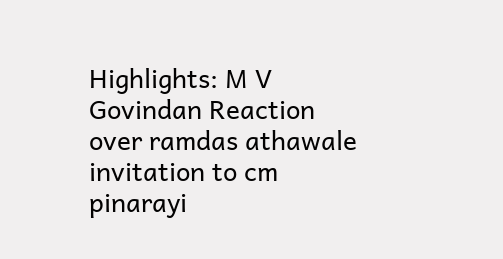Highlights: M V Govindan Reaction over ramdas athawale invitation to cm pinarayi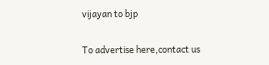vijayan to bjp

To advertise here,contact us